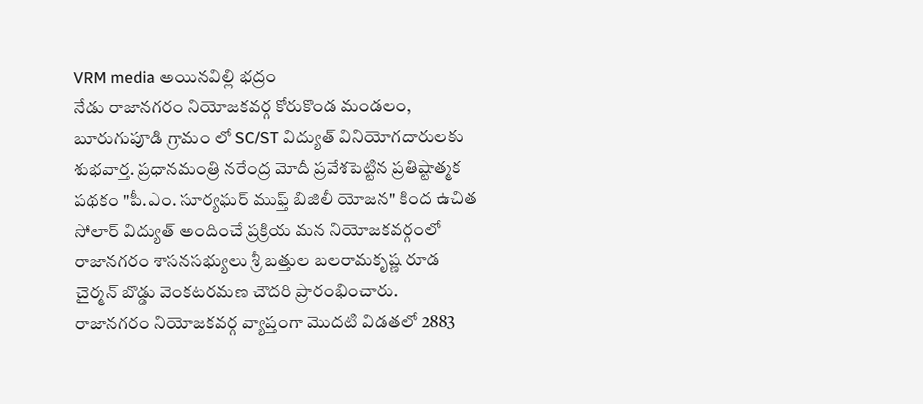VRM media అయినవిల్లి భద్రం
నేడు రాజానగరం నియోజకవర్గ కోరుకొండ మండలం, బూరుగుపూడి గ్రామం లో SC/ST విద్యుత్ వినియోగదారులకు శుభవార్త. ప్రధానమంత్రి నరేంద్ర మోదీ ప్రవేశపెట్టిన ప్రతిష్టాత్మక పథకం "పీ.ఎం. సూర్యఘర్ ముఫ్త్ బిజిలీ యోజన" కింద ఉచిత సోలార్ విద్యుత్ అందించే ప్రక్రియ మన నియోజకవర్గంలో రాజానగరం శాసనసభ్యులు శ్రీ బత్తుల బలరామకృష్ణ రూడ చైర్మన్ బొడ్డు వెంకటరమణ చౌదరి ప్రారంభించారు.
రాజానగరం నియోజకవర్గ వ్యాప్తంగా మొదటి విడతలో 2883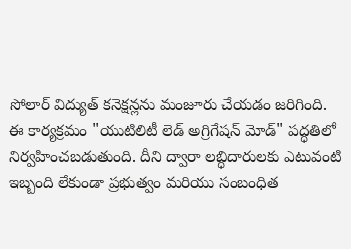సోలార్ విద్యుత్ కనెక్షన్లను మంజూరు చేయడం జరిగింది.
ఈ కార్యక్రమం "యుటిలిటీ లెడ్ అగ్రిగేషన్ మోడ్" పద్ధతిలో నిర్వహించబడుతుంది. దీని ద్వారా లబ్ధిదారులకు ఎటువంటి ఇబ్బంది లేకుండా ప్రభుత్వం మరియు సంబంధిత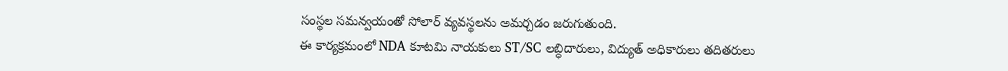సంస్థల సమన్వయంతో సోలార్ వ్యవస్థలను అమర్చడం జరుగుతుంది.
ఈ కార్యక్రమంలో NDA కూటమి నాయకులు ST/SC లబ్ధిదారులు, విద్యుత్ అధికారులు తదితరులు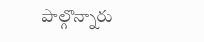పాల్గొన్నారు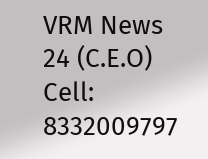VRM News 24 (C.E.O) Cell: 8332009797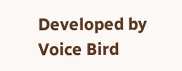Developed by Voice Bird